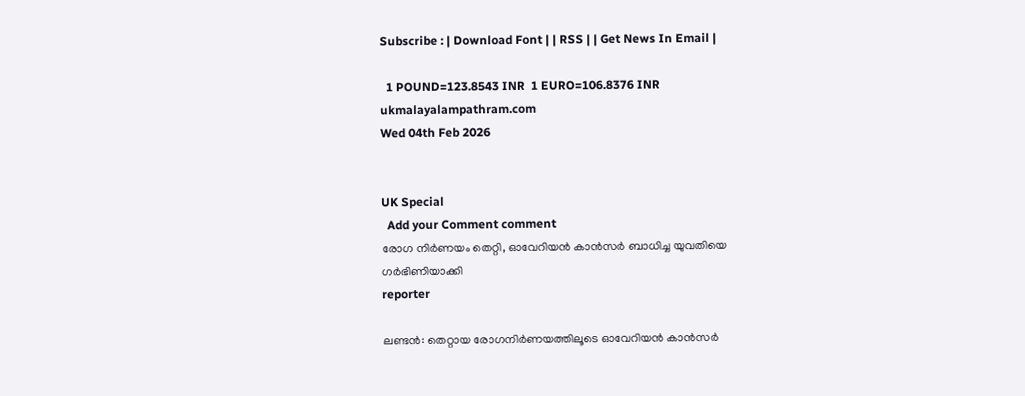Subscribe : | Download Font | | RSS | | Get News In Email |

  1 POUND=123.8543 INR  1 EURO=106.8376 INR
ukmalayalampathram.com
Wed 04th Feb 2026


UK Special
  Add your Comment comment
രോഗ നിര്‍ണയം തെറ്റി, ഓവേറിയന്‍ കാന്‍സര്‍ ബാധിച്ച യുവതിയെ ഗര്‍ഭിണിയാക്കി
reporter

ലണ്ടന്‍: തെറ്റായ രോഗനിര്‍ണയത്തിലൂടെ ഓവേറിയന്‍ കാന്‍സര്‍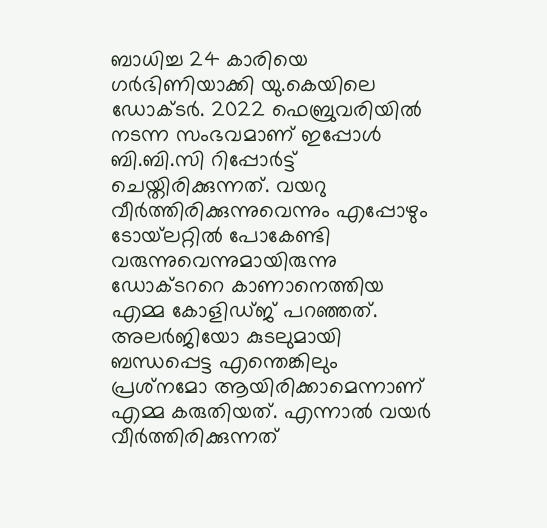ബാധിച്ച 24 കാരിയെ ഗര്‍ഭിണിയാക്കി യു.കെയിലെ ഡോക്ടര്‍. 2022 ഫെബ്രുവരിയില്‍ നടന്ന സംഭവമാണ് ഇപ്പോള്‍ ബി.ബി.സി റിപ്പോര്‍ട്ട് ചെയ്തിരിക്കുന്നത്. വയറു വീര്‍ത്തിരിക്കുന്നുവെന്നും എപ്പോഴും ടോയ്‌ലറ്റില്‍ പോകേണ്ടി വരുന്നുവെന്നുമായിരുന്നു ഡോക്ടററെ കാണാനെത്തിയ എമ്മ കോളിഡ്ജ് പറഞ്ഞത്. അലര്‍ജിയോ കുടലുമായി ബന്ധപ്പെട്ട എന്തെങ്കിലും പ്രശ്‌നമോ ആയിരിക്കാമെന്നാണ് എമ്മ കരുതിയത്. എന്നാല്‍ വയര്‍ വീര്‍ത്തിരിക്കുന്നത്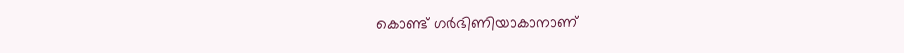കൊണ്ട് ഗര്‍ഭിണിയാകാനാണ്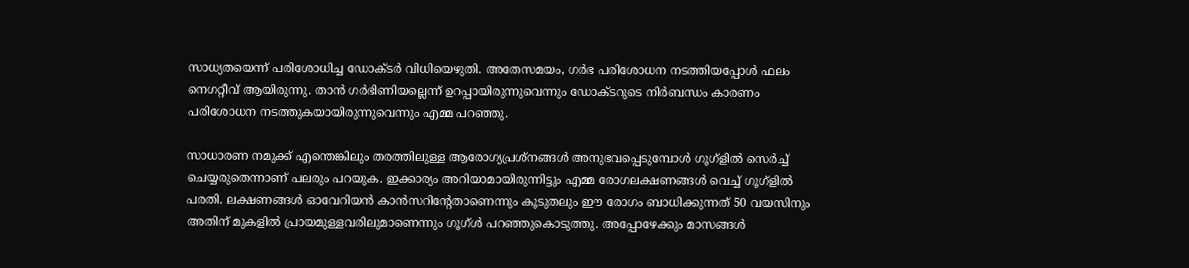സാധ്യതയെന്ന് പരിശോധിച്ച ഡോക്ടര്‍ വിധിയെഴുതി. അതേസമയം, ഗര്‍ഭ പരിശോധന നടത്തിയപ്പോള്‍ ഫലം നെഗറ്റീവ് ആയിരുന്നു. താന്‍ ഗര്‍ഭിണിയല്ലെന്ന് ഉറപ്പായിരുന്നുവെന്നും ഡോക്ടറുടെ നിര്‍ബന്ധം കാരണം പരിശോധന നടത്തുകയായിരുന്നുവെന്നും എമ്മ പറഞ്ഞു.

സാധാരണ നമുക്ക് എന്തെങ്കിലും തരത്തിലുള്ള ആരോഗ്യപ്രശ്‌നങ്ങള്‍ അനുഭവപ്പെടുമ്പോള്‍ ഗൂഗ്‌ളില്‍ സെര്‍ച്ച് ചെയ്യരുതെന്നാണ് പലരും പറയുക. ഇക്കാര്യം അറിയാമായിരുന്നിട്ടും എമ്മ രോഗലക്ഷണങ്ങള്‍ വെച്ച് ഗൂഗ്‌ളില്‍ പരതി. ലക്ഷണങ്ങള്‍ ഓവേറിയന്‍ കാന്‍സറിന്റേതാണെന്നും കൂടുതലും ഈ രോഗം ബാധിക്കുന്നത് 50 വയസിനും അതിന് മുകളില്‍ പ്രായമുള്ളവരിലുമാണെന്നും ഗൂഗ്ള്‍ പറഞ്ഞുകൊടുത്തു. അപ്പോഴേക്കും മാസങ്ങള്‍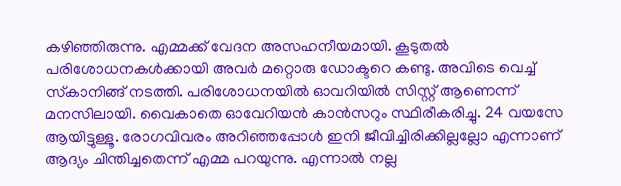കഴിഞ്ഞിരുന്നു. എമ്മക്ക് വേദന അസഹനീയമായി. കൂടുതല്‍ പരിശോധനകള്‍ക്കായി അവര്‍ മറ്റൊരു ഡോക്ടറെ കണ്ടു. അവിടെ വെച്ച് സ്‌കാനിങ്ങ് നടത്തി. പരിശോധനയില്‍ ഓവറിയില്‍ സിസ്റ്റ് ആണെന്ന് മനസിലായി. വൈകാതെ ഓവേറിയന്‍ കാന്‍സറും സ്ഥിരീകരിച്ചു. 24 വയസേ ആയിട്ടുള്ളൂ. രോഗവിവരം അറിഞ്ഞപ്പോള്‍ ഇനി ജീവിച്ചിരിക്കില്ലല്ലോ എന്നാണ് ആദ്യം ചിന്തിച്ചതെന്ന് എമ്മ പറയുന്നു. എന്നാല്‍ നല്ല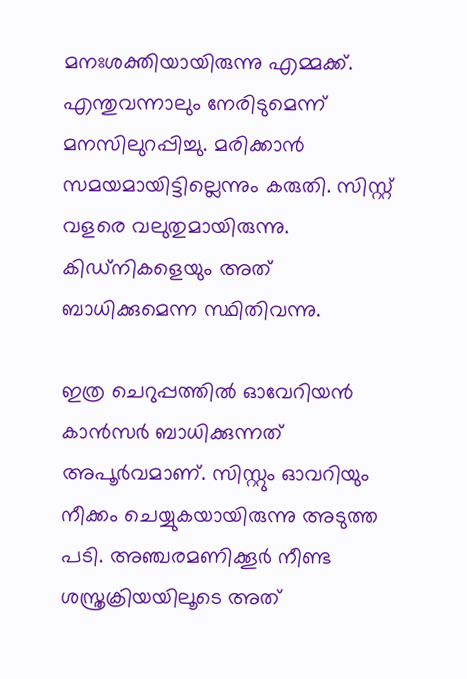മനഃശക്തിയായിരുന്നു എമ്മക്ക്. എന്തുവന്നാലും നേരിടുമെന്ന് മനസിലുറപ്പിച്ചു. മരിക്കാന്‍ സമയമായിട്ടില്ലെന്നും കരുതി. സിസ്റ്റ് വളരെ വലുതുമായിരുന്നു. കിഡ്‌നികളെയും അത് ബാധിക്കുമെന്ന സ്ഥിതിവന്നു.

ഇത്ര ചെറുപ്പത്തില്‍ ഓവേറിയന്‍ കാന്‍സര്‍ ബാധിക്കുന്നത് അപൂര്‍വമാണ്. സിസ്റ്റും ഓവറിയും നീക്കം ചെയ്യുകയായിരുന്നു അടുത്ത പടി. അഞ്ചരമണിക്കൂര്‍ നീണ്ട ശസ്ത്രക്രിയയിലൂടെ അത്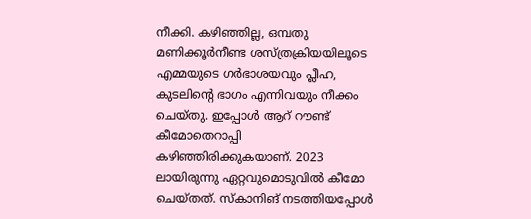നീക്കി. കഴിഞ്ഞില്ല, ഒമ്പതു മണിക്കൂര്‍നീണ്ട ശസ്ത്രക്രിയയിലൂടെ എമ്മയുടെ ഗര്‍ഭാശയവും പ്ലീഹ, കുടലിന്റെ ഭാഗം എന്നിവയും നീക്കം ചെയ്തു. ഇപ്പോള്‍ ആറ് റൗണ്ട് കീമോതെറാപ്പി കഴിഞ്ഞിരിക്കുകയാണ്. 2023 ലായിരുന്നു ഏറ്റവുമൊടുവില്‍ കീമോ ചെയ്തത്. സ്‌കാനിങ് നടത്തിയപ്പോള്‍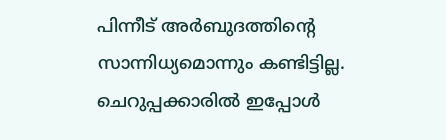പിന്നീട് അര്‍ബുദത്തിന്റെ സാന്നിധ്യമൊന്നും കണ്ടിട്ടില്ല. ചെറുപ്പക്കാരില്‍ ഇപ്പോള്‍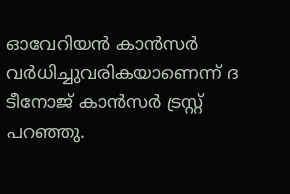ഓവേറിയന്‍ കാന്‍സര്‍ വര്‍ധിച്ചുവരികയാണെന്ന് ദ ടീനോജ് കാന്‍സര്‍ ട്രസ്റ്റ് പറഞ്ഞു.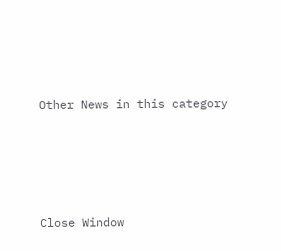Other News in this category








Close Window